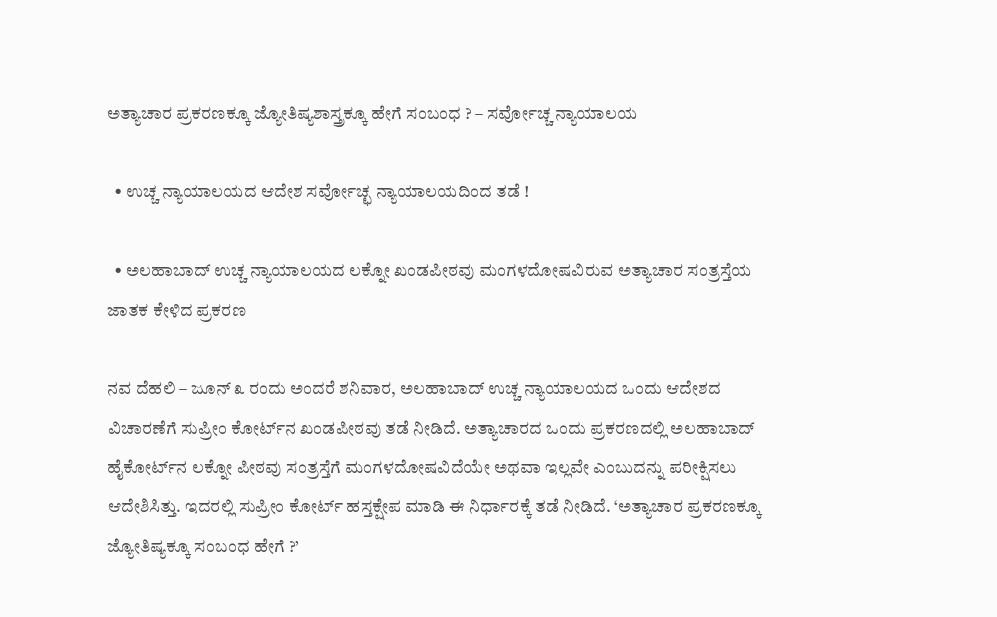ಅತ್ಯಾಚಾರ ಪ್ರಕರಣಕ್ಕೂ ಜ್ಯೋತಿಷ್ಯಶಾಸ್ತ್ರಕ್ಕೂ ಹೇಗೆ ಸಂಬಂಧ ? – ಸರ್ವೋಚ್ಚ ನ್ಯಾಯಾಲಯ

  • ಉಚ್ಚ ನ್ಯಾಯಾಲಯದ ಆದೇಶ ಸರ್ವೋಚ್ಛ ನ್ಯಾಯಾಲಯದಿಂದ ತಡೆ !

  • ಅಲಹಾಬಾದ್ ಉಚ್ಚ ನ್ಯಾಯಾಲಯದ ಲಕ್ನೋ ಖಂಡಪೀಠವು ಮಂಗಳದೋಷವಿರುವ ಅತ್ಯಾಚಾರ ಸಂತ್ರಸ್ತೆಯ ಜಾತಕ ಕೇಳಿದ ಪ್ರಕರಣ

ನವ ದೆಹಲಿ – ಜೂನ್ ೩ ರಂದು ಅಂದರೆ ಶನಿವಾರ, ಅಲಹಾಬಾದ್ ಉಚ್ಚ ನ್ಯಾಯಾಲಯದ ಒಂದು ಆದೇಶದ ವಿಚಾರಣೆಗೆ ಸುಪ್ರೀಂ ಕೋರ್ಟ್‌ನ ಖಂಡಪೀಠವು ತಡೆ ನೀಡಿದೆ. ಅತ್ಯಾಚಾರದ ಒಂದು ಪ್ರಕರಣದಲ್ಲಿ ಅಲಹಾಬಾದ್ ಹೈಕೋರ್ಟ್‌ನ ಲಕ್ನೋ ಪೀಠವು ಸಂತ್ರಸ್ತೆಗೆ ಮಂಗಳದೋಷವಿದೆಯೇ ಅಥವಾ ಇಲ್ಲವೇ ಎಂಬುದನ್ನು ಪರೀಕ್ಷಿಸಲು ಆದೇಶಿಸಿತ್ತು. ಇದರಲ್ಲಿ ಸುಪ್ರೀಂ ಕೋರ್ಟ್ ಹಸ್ತಕ್ಷೇಪ ಮಾಡಿ ಈ ನಿರ್ಧಾರಕ್ಕೆ ತಡೆ ನೀಡಿದೆ. ‘ಅತ್ಯಾಚಾರ ಪ್ರಕರಣಕ್ಕೂ ಜ್ಯೋತಿಷ್ಯಕ್ಕೂ ಸಂಬಂಧ ಹೇಗೆ ?’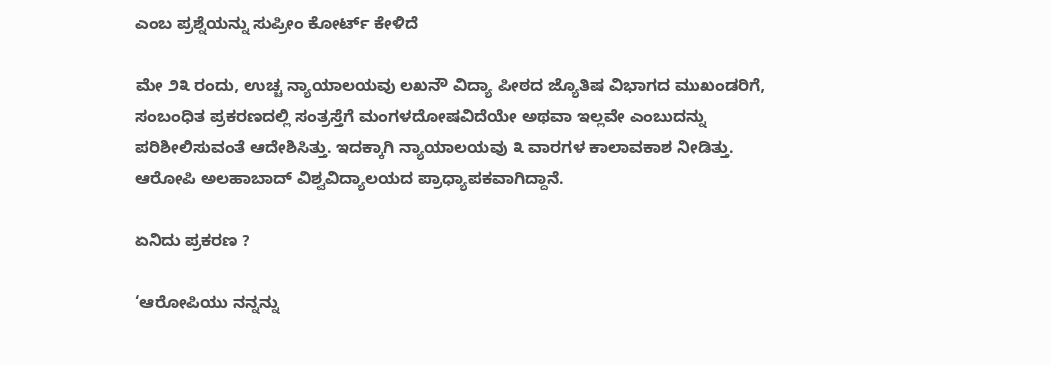ಎಂಬ ಪ್ರಶ್ನೆಯನ್ನು ಸುಪ್ರೀಂ ಕೋರ್ಟ್ ಕೇಳಿದೆ

ಮೇ ೨೩ ರಂದು, ಉಚ್ಚ ನ್ಯಾಯಾಲಯವು ಲಖನೌ ವಿದ್ಯಾ ಪೀಠದ ಜ್ಯೊತಿಷ ವಿಭಾಗದ ಮುಖಂಡರಿಗೆ, ಸಂಬಂಧಿತ ಪ್ರಕರಣದಲ್ಲಿ ಸಂತ್ರಸ್ತೆಗೆ ಮಂಗಳದೋಷವಿದೆಯೇ ಅಥವಾ ಇಲ್ಲವೇ ಎಂಬುದನ್ನು ಪರಿಶೀಲಿಸುವಂತೆ ಆದೇಶಿಸಿತ್ತು. ಇದಕ್ಕಾಗಿ ನ್ಯಾಯಾಲಯವು ೩ ವಾರಗಳ ಕಾಲಾವಕಾಶ ನೀಡಿತ್ತು. ಆರೋಪಿ ಅಲಹಾಬಾದ್ ವಿಶ್ವವಿದ್ಯಾಲಯದ ಪ್ರಾಧ್ಯಾಪಕವಾಗಿದ್ದಾನೆ.

ಏನಿದು ಪ್ರಕರಣ ?

‘ಆರೋಪಿಯು ನನ್ನನ್ನು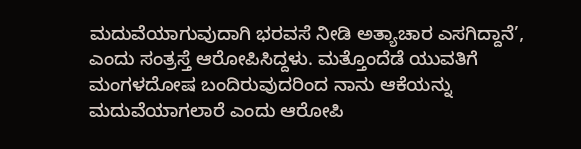ಮದುವೆಯಾಗುವುದಾಗಿ ಭರವಸೆ ನೀಡಿ ಅತ್ಯಾಚಾರ ಎಸಗಿದ್ದಾನೆ’, ಎಂದು ಸಂತ್ರಸ್ತೆ ಆರೋಪಿಸಿದ್ದಳು. ಮತ್ತೊಂದೆಡೆ ಯುವತಿಗೆ ಮಂಗಳದೋಷ ಬಂದಿರುವುದರಿಂದ ನಾನು ಆಕೆಯನ್ನು ಮದುವೆಯಾಗಲಾರೆ ಎಂದು ಆರೋಪಿ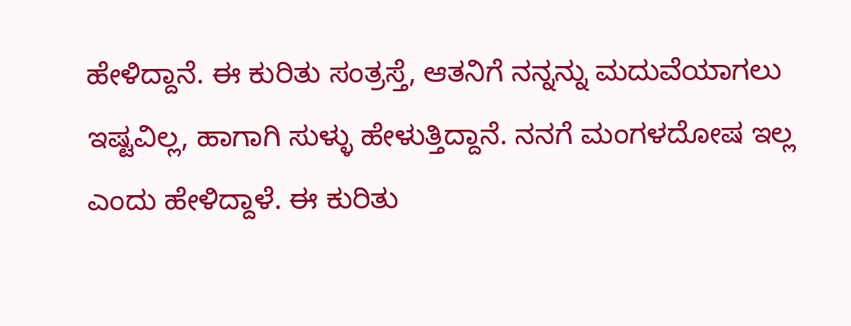ಹೇಳಿದ್ದಾನೆ. ಈ ಕುರಿತು ಸಂತ್ರಸ್ತೆ, ಆತನಿಗೆ ನನ್ನನ್ನು ಮದುವೆಯಾಗಲು ಇಷ್ಟವಿಲ್ಲ, ಹಾಗಾಗಿ ಸುಳ್ಳು ಹೇಳುತ್ತಿದ್ದಾನೆ. ನನಗೆ ಮಂಗಳದೋಷ ಇಲ್ಲ ಎಂದು ಹೇಳಿದ್ದಾಳೆ. ಈ ಕುರಿತು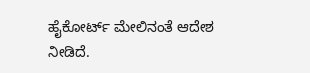ಹೈಕೋರ್ಟ್ ಮೇಲಿನಂತೆ ಆದೇಶ ನೀಡಿದೆ.